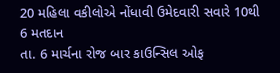20 મહિલા વકીલોએ નોંધાવી ઉમેદવારી સવારે 10થી 6 મતદાન
તા. 6 માર્ચના રોજ બાર કાઉન્સિલ ઓફ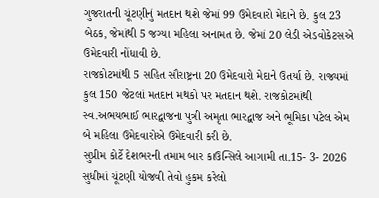ગુજરાતની ચૂંટણીનું મતદાન થશે જેમાં 99 ઉમેદવારો મેદાને છે. કુલ 23 બેઠક, જેમાંથી 5 જગ્યા મહિલા અનામત છે. જેમાં 20 લેડી એડવોકેટસએ ઉમેદવારી નોંધાવી છે.
રાજકોટમાંથી 5 સહિત સૌરાષ્ટ્રના 20 ઉમેદવારો મેદાને ઉતર્યા છે. રાજ્યમાં કુલ 150 જેટલાં મતદાન મથકો પર મતદાન થશે. રાજકોટમાંથી સ્વ.અભયભાઈ ભારદ્વાજના પુત્રી અમૃતા ભારદ્વાજ અને ભૂમિકા પટેલ એમ બે મહિલા ઉમેદવારોએ ઉમેદવારી કરી છે.
સુપ્રીમ કોર્ટે દેશભરની તમામ બાર કાઉન્સિલે આગામી તા.15- 3- 2026 સુધીમાં ચૂંટણી યોજવી તેવો હુકમ કરેલો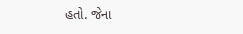હતો. જેના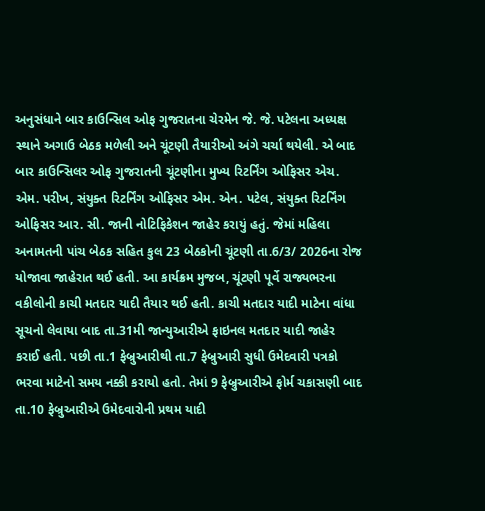અનુસંધાને બાર કાઉન્સિલ ઓફ ગુજરાતના ચેરમેન જે. જે. પટેલના અધ્યક્ષ સ્થાને અગાઉ બેઠક મળેલી અને ચૂંટણી તૈયારીઓ અંગે ચર્ચા થયેલી. એ બાદ બાર કાઉન્સિલર ઓફ ગુજરાતની ચૂંટણીના મુખ્ય રિટર્નિંગ ઓફિસર એચ. એમ. પરીખ, સંયુક્ત રિટર્નિંગ ઓફિસર એમ. એન. પટેલ, સંયુક્ત રિટર્નિંગ ઓફિસર આર. સી. જાની નોટિફિકેશન જાહેર કરાયું હતું. જેમાં મહિલા અનામતની પાંચ બેઠક સહિત કુલ 23 બેઠકોની ચૂંટણી તા.6/3/ 2026ના રોજ યોજાવા જાહેરાત થઈ હતી. આ કાર્યક્રમ મુજબ, ચૂંટણી પૂર્વે રાજ્યભરના વકીલોની કાચી મતદાર યાદી તૈયાર થઈ હતી. કાચી મતદાર યાદી માટેના વાંધા સૂચનો લેવાયા બાદ તા.31મી જાન્યુઆરીએ ફાઇનલ મતદાર યાદી જાહેર કરાઈ હતી. પછી તા.1 ફેબ્રુઆરીથી તા.7 ફેબ્રુઆરી સુધી ઉમેદવારી પત્રકો ભરવા માટેનો સમય નક્કી કરાયો હતો. તેમાં 9 ફેબ્રુઆરીએ ફોર્મ ચકાસણી બાદ તા.10 ફેબ્રુઆરીએ ઉમેદવારોની પ્રથમ યાદી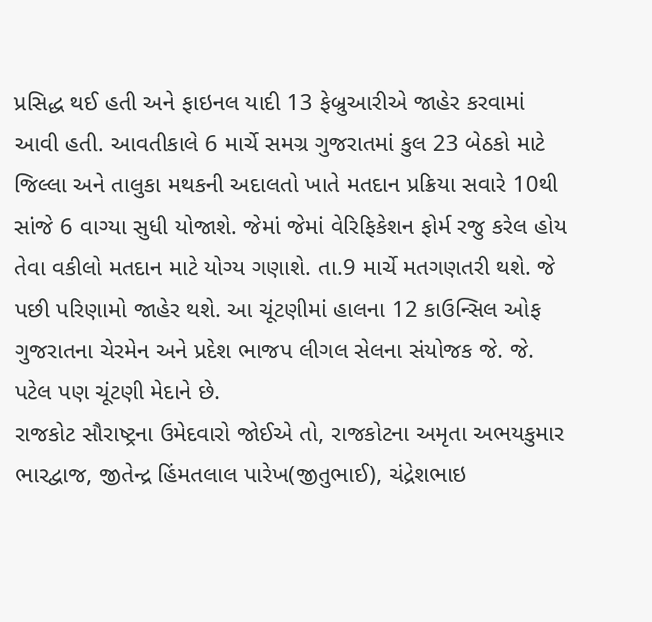પ્રસિદ્ધ થઈ હતી અને ફાઇનલ યાદી 13 ફેબ્રુઆરીએ જાહેર કરવામાં આવી હતી. આવતીકાલે 6 માર્ચે સમગ્ર ગુજરાતમાં કુલ 23 બેઠકો માટે જિલ્લા અને તાલુકા મથકની અદાલતો ખાતે મતદાન પ્રક્રિયા સવારે 10થી સાંજે 6 વાગ્યા સુધી યોજાશે. જેમાં જેમાં વેરિફિકેશન ફોર્મ રજુ કરેલ હોય તેવા વકીલો મતદાન માટે યોગ્ય ગણાશે. તા.9 માર્ચે મતગણતરી થશે. જે પછી પરિણામો જાહેર થશે. આ ચૂંટણીમાં હાલના 12 કાઉન્સિલ ઓફ ગુજરાતના ચેરમેન અને પ્રદેશ ભાજપ લીગલ સેલના સંયોજક જે. જે. પટેલ પણ ચૂંટણી મેદાને છે.
રાજકોટ સૌરાષ્ટ્રના ઉમેદવારો જોઈએ તો, રાજકોટના અમૃતા અભયકુમાર ભારદ્વાજ, જીતેન્દ્ર હિંમતલાલ પારેખ(જીતુભાઈ), ચંદ્રેશભાઇ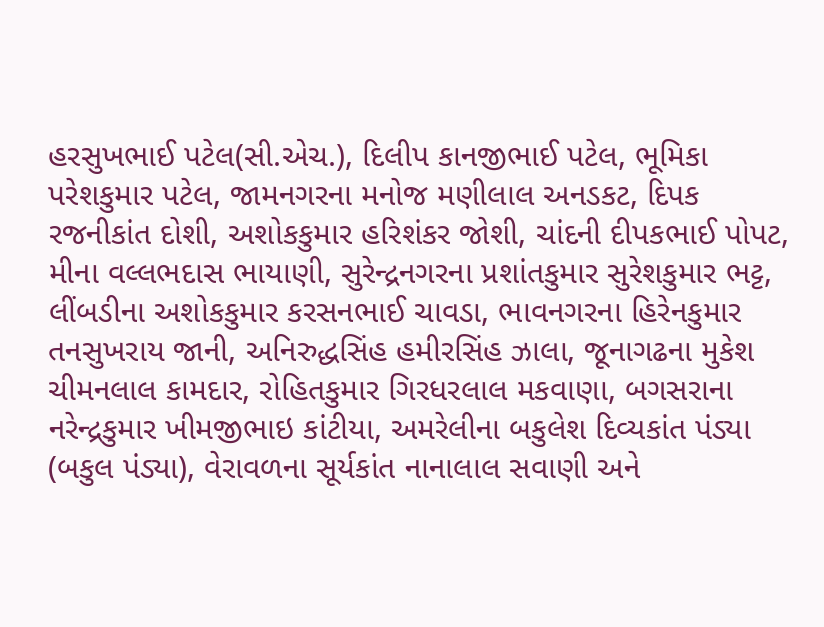હરસુખભાઈ પટેલ(સી.એચ.), દિલીપ કાનજીભાઈ પટેલ, ભૂમિકા પરેશકુમાર પટેલ, જામનગરના મનોજ મણીલાલ અનડકટ, દિપક રજનીકાંત દોશી, અશોકકુમાર હરિશંકર જોશી, ચાંદની દીપકભાઈ પોપટ, મીના વલ્લભદાસ ભાયાણી, સુરેન્દ્રનગરના પ્રશાંતકુમાર સુરેશકુમાર ભટ્ટ, લીંબડીના અશોકકુમાર કરસનભાઈ ચાવડા, ભાવનગરના હિરેનકુમાર તનસુખરાય જાની, અનિરુદ્ધસિંહ હમીરસિંહ ઝાલા, જૂનાગઢના મુકેશ ચીમનલાલ કામદાર, રોહિતકુમાર ગિરધરલાલ મકવાણા, બગસરાના નરેન્દ્રકુમાર ખીમજીભાઇ કાંટીયા, અમરેલીના બકુલેશ દિવ્યકાંત પંડ્યા (બકુલ પંડ્યા), વેરાવળના સૂર્યકાંત નાનાલાલ સવાણી અને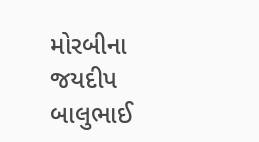મોરબીના જયદીપ બાલુભાઈ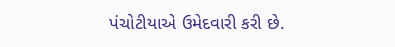પંચોટીયાએ ઉમેદવારી કરી છે.